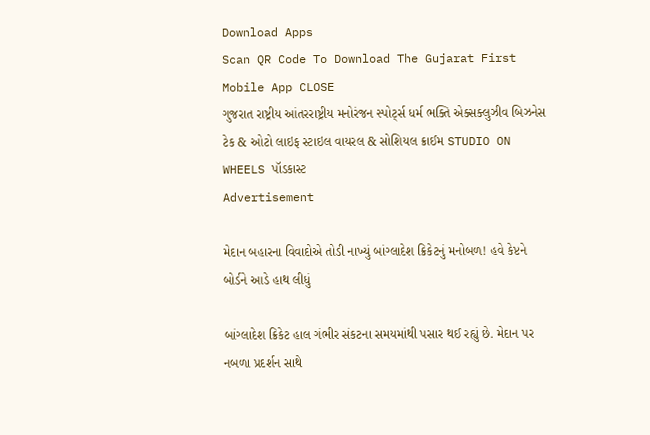Download Apps
Scan QR Code To Download The Gujarat First Mobile App CLOSE
ગુજરાત રાષ્ટ્રીય આંતરરાષ્ટ્રીય મનોરંજન સ્પોર્ટ્સ ધર્મ ભક્તિ એક્સક્લુઝીવ બિઝનેસ ટેક & ઓટો લાઇફ સ્ટાઇલ વાયરલ & સોશિયલ ક્રાઈમ STUDIO ON WHEELS પૉડકાસ્ટ
Advertisement

મેદાન બહારના વિવાદોએ તોડી નાખ્યું બાંગ્લાદેશ ક્રિકેટનું મનોબળ! હવે કેપ્ટને બોર્ડને આડે હાથ લીધું

બાંગ્લાદેશ ક્રિકેટ હાલ ગંભીર સંકટના સમયમાંથી પસાર થઈ રહ્યું છે. મેદાન પર નબળા પ્રદર્શન સાથે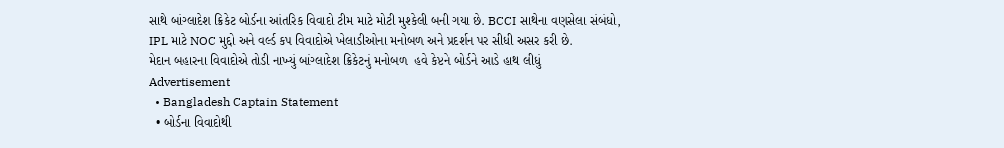સાથે બાંગ્લાદેશ ક્રિકેટ બોર્ડના આંતરિક વિવાદો ટીમ માટે મોટી મુશ્કેલી બની ગયા છે. BCCI સાથેના વણસેલા સંબંધો, IPL માટે NOC મુદ્દો અને વર્લ્ડ કપ વિવાદોએ ખેલાડીઓના મનોબળ અને પ્રદર્શન પર સીધી અસર કરી છે.
મેદાન બહારના વિવાદોએ તોડી નાખ્યું બાંગ્લાદેશ ક્રિકેટનું મનોબળ  હવે કેપ્ટને બોર્ડને આડે હાથ લીધું
Advertisement
  • Bangladesh Captain Statement
  • બોર્ડના વિવાદોથી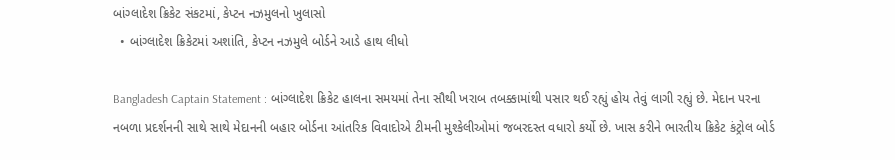બાંગ્લાદેશ ક્રિકેટ સંકટમાં, કેપ્ટન નઝમુલનો ખુલાસો
  • બાંગ્લાદેશ ક્રિકેટમાં અશાંતિ, કેપ્ટન નઝમુલે બોર્ડને આડે હાથ લીધો

Bangladesh Captain Statement : બાંગ્લાદેશ ક્રિકેટ હાલના સમયમાં તેના સૌથી ખરાબ તબક્કામાંથી પસાર થઈ રહ્યું હોય તેવું લાગી રહ્યું છે. મેદાન પરના નબળા પ્રદર્શનની સાથે સાથે મેદાનની બહાર બોર્ડના આંતરિક વિવાદોએ ટીમની મુશ્કેલીઓમાં જબરદસ્ત વધારો કર્યો છે. ખાસ કરીને ભારતીય ક્રિકેટ કંટ્રોલ બોર્ડ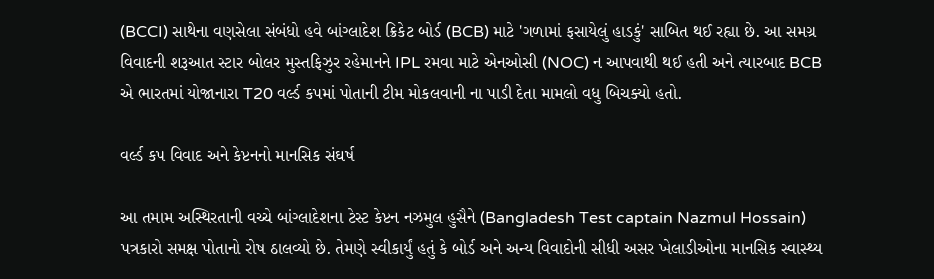(BCCI) સાથેના વણસેલા સંબંધો હવે બાંગ્લાદેશ ક્રિકેટ બોર્ડ (BCB) માટે 'ગળામાં ફસાયેલું હાડકું' સાબિત થઈ રહ્યા છે. આ સમગ્ર વિવાદની શરૂઆત સ્ટાર બોલર મુસ્તફિઝુર રહેમાનને IPL રમવા માટે એનઓસી (NOC) ન આપવાથી થઈ હતી અને ત્યારબાદ BCB એ ભારતમાં યોજાનારા T20 વર્લ્ડ કપમાં પોતાની ટીમ મોકલવાની ના પાડી દેતા મામલો વધુ બિચક્યો હતો.

વર્લ્ડ કપ વિવાદ અને કેપ્ટનનો માનસિક સંઘર્ષ

આ તમામ અસ્થિરતાની વચ્ચે બાંગ્લાદેશના ટેસ્ટ કેપ્ટન નઝમુલ હુસૈને (Bangladesh Test captain Nazmul Hossain) પત્રકારો સમક્ષ પોતાનો રોષ ઠાલવ્યો છે. તેમણે સ્વીકાર્યું હતું કે બોર્ડ અને અન્ય વિવાદોની સીધી અસર ખેલાડીઓના માનસિક સ્વાસ્થ્ય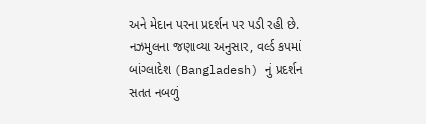અને મેદાન પરના પ્રદર્શન પર પડી રહી છે. નઝમુલના જણાવ્યા અનુસાર, વર્લ્ડ કપમાં બાંગ્લાદેશ (Bangladesh) નું પ્રદર્શન સતત નબળું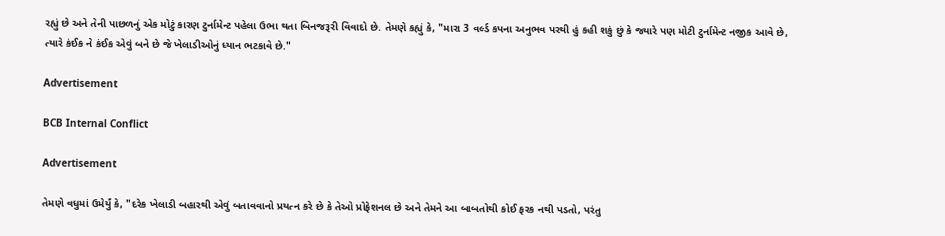રહ્યું છે અને તેની પાછળનું એક મોટું કારણ ટુર્નામેન્ટ પહેલા ઉભા થતા બિનજરૂરી વિવાદો છે. તેમણે કહ્યું કે, "મારા 3 વર્લ્ડ કપના અનુભવ પરથી હું કહી શકું છું કે જ્યારે પણ મોટી ટુર્નામેન્ટ નજીક આવે છે, ત્યારે કંઈક ને કંઈક એવું બને છે જે ખેલાડીઓનું ધ્યાન ભટકાવે છે."

Advertisement

BCB Internal Conflict

Advertisement

તેમણે વધુમાં ઉમેર્યું કે, "દરેક ખેલાડી બહારથી એવું બતાવવાનો પ્રયત્ન કરે છે કે તેઓ પ્રોફેશનલ છે અને તેમને આ બાબતોથી કોઈ ફરક નથી પડતો, પરંતુ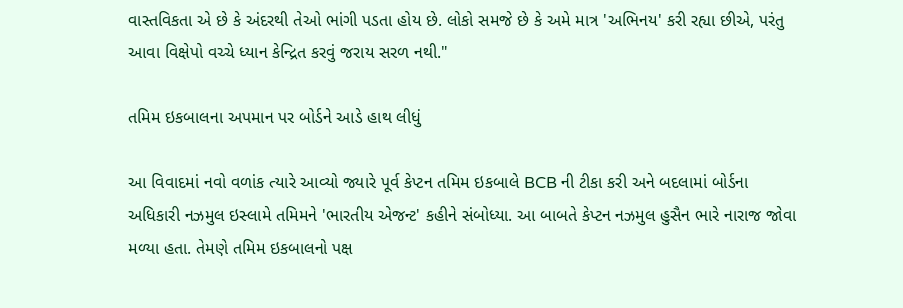વાસ્તવિકતા એ છે કે અંદરથી તેઓ ભાંગી પડતા હોય છે. લોકો સમજે છે કે અમે માત્ર 'અભિનય' કરી રહ્યા છીએ, પરંતુ આવા વિક્ષેપો વચ્ચે ધ્યાન કેન્દ્રિત કરવું જરાય સરળ નથી."

તમિમ ઇકબાલના અપમાન પર બોર્ડને આડે હાથ લીધું

આ વિવાદમાં નવો વળાંક ત્યારે આવ્યો જ્યારે પૂર્વ કેપ્ટન તમિમ ઇકબાલે BCB ની ટીકા કરી અને બદલામાં બોર્ડના અધિકારી નઝમુલ ઇસ્લામે તમિમને 'ભારતીય એજન્ટ' કહીને સંબોધ્યા. આ બાબતે કેપ્ટન નઝમુલ હુસૈન ભારે નારાજ જોવા મળ્યા હતા. તેમણે તમિમ ઇકબાલનો પક્ષ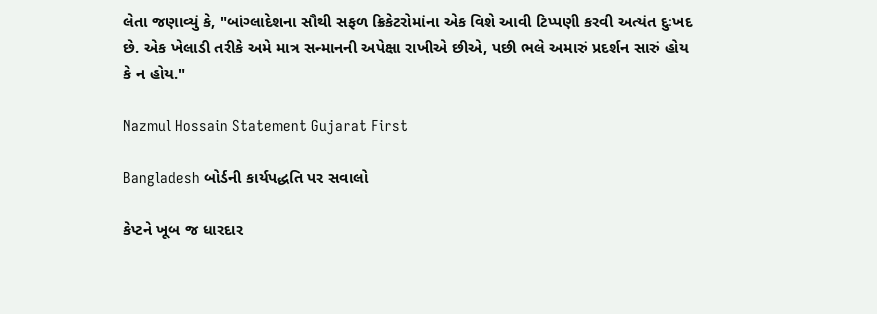લેતા જણાવ્યું કે, "બાંગ્લાદેશના સૌથી સફળ ક્રિકેટરોમાંના એક વિશે આવી ટિપ્પણી કરવી અત્યંત દુઃખદ છે. એક ખેલાડી તરીકે અમે માત્ર સન્માનની અપેક્ષા રાખીએ છીએ, પછી ભલે અમારું પ્રદર્શન સારું હોય કે ન હોય."

Nazmul Hossain Statement Gujarat First

Bangladesh બોર્ડની કાર્યપદ્ધતિ પર સવાલો

કેપ્ટને ખૂબ જ ધારદાર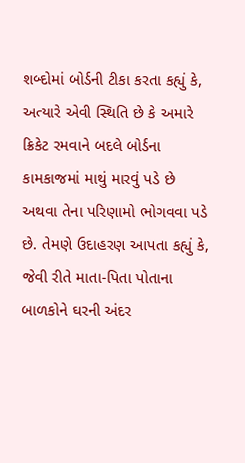શબ્દોમાં બોર્ડની ટીકા કરતા કહ્યું કે, અત્યારે એવી સ્થિતિ છે કે અમારે ક્રિકેટ રમવાને બદલે બોર્ડના કામકાજમાં માથું મારવું પડે છે અથવા તેના પરિણામો ભોગવવા પડે છે. તેમણે ઉદાહરણ આપતા કહ્યું કે, જેવી રીતે માતા-પિતા પોતાના બાળકોને ઘરની અંદર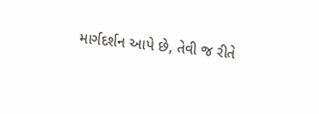માર્ગદર્શન આપે છે, તેવી જ રીતે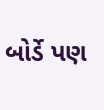બોર્ડે પણ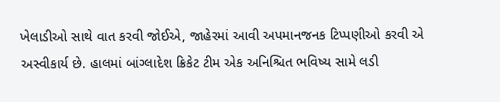ખેલાડીઓ સાથે વાત કરવી જોઈએ, જાહેરમાં આવી અપમાનજનક ટિપ્પણીઓ કરવી એ અસ્વીકાર્ય છે. હાલમાં બાંગ્લાદેશ ક્રિકેટ ટીમ એક અનિશ્ચિત ભવિષ્ય સામે લડી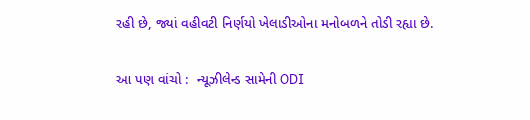રહી છે, જ્યાં વહીવટી નિર્ણયો ખેલાડીઓના મનોબળને તોડી રહ્યા છે.

આ પણ વાંચો :  ન્યૂઝીલેન્ડ સામેની ODI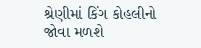શ્રેણીમાં કિંગ કોહલીનો જોવા મળશે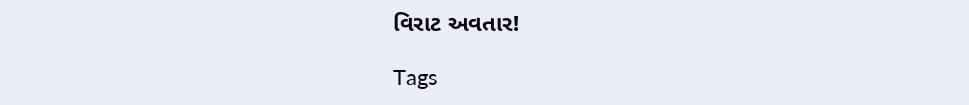વિરાટ અવતાર!

Tags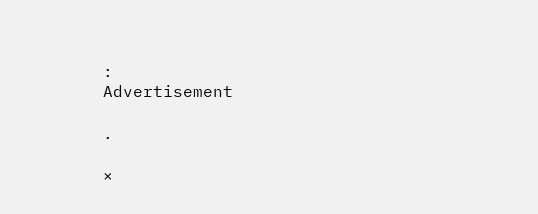:
Advertisement

.

×